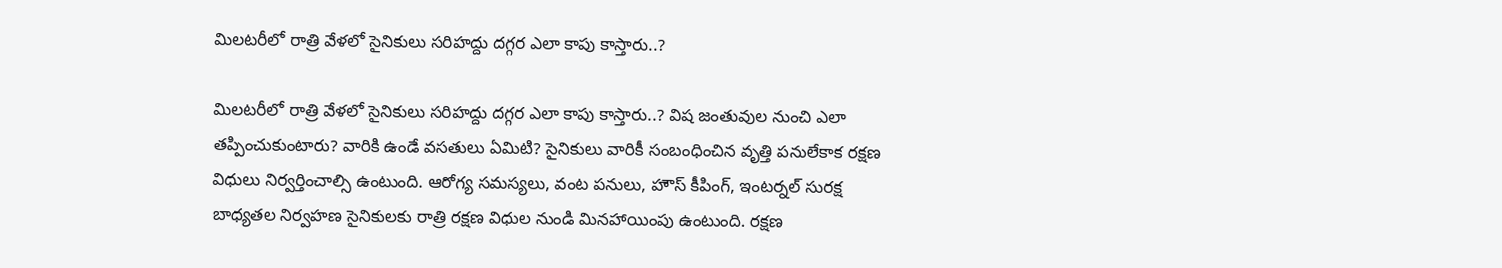మిలటరీలో రాత్రి వేళలో సైనికులు సరిహద్దు దగ్గర ఎలా కాపు కాస్తారు..?

మిలటరీలో రాత్రి వేళలో సైనికులు సరిహద్దు దగ్గర ఎలా కాపు కాస్తారు..? విష జంతువుల నుంచి ఎలా తప్పించుకుంటారు? వారికి ఉండే వసతులు ఏమిటి? సైనికులు వారికీ సంబంధించిన వృత్తి పనులేకాక రక్షణ విధులు నిర్వర్తించాల్సి ఉంటుంది. ఆరోగ్య సమస్యలు, వంట పనులు, హౌస్‌ కీపింగ్, ఇంటర్నల్ సురక్ష బాధ్యతల‌ నిర్వహణ సైనికులకు రాత్రి రక్షణ విధుల నుండి మినహాయింపు ఉంటుంది. రక్షణ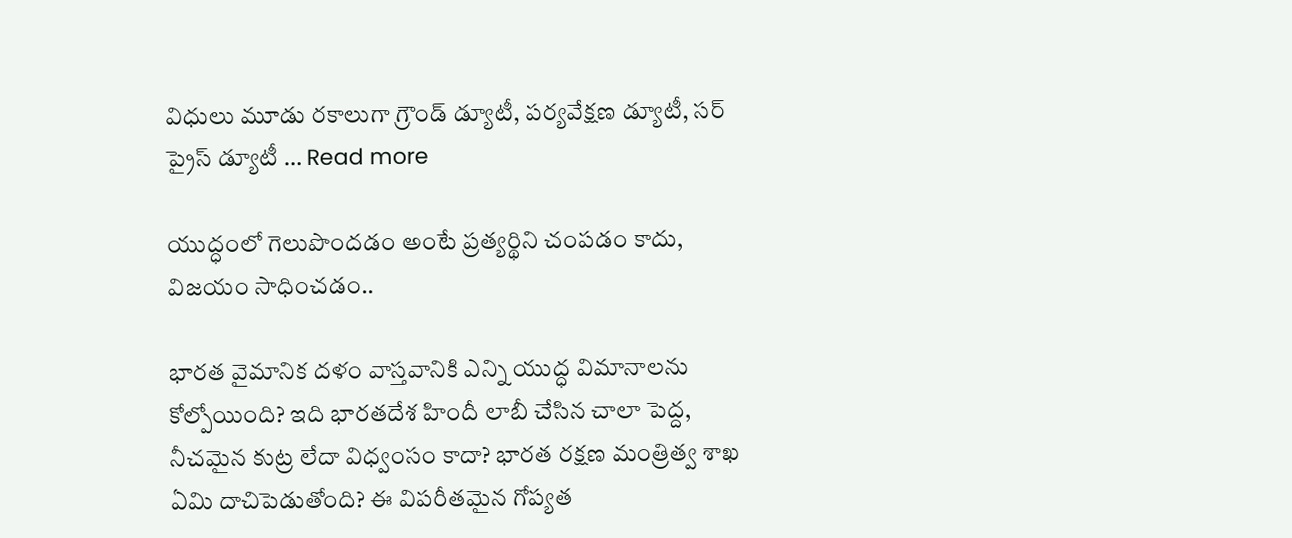విధులు మూడు రకాలుగా గ్రౌండ్ డ్యూటీ, పర్యవేక్షణ డ్యూటీ, సర్ ప్రైస్ డ్యూటీ … Read more

యుద్ధంలో గెలుపొంద‌డం అంటే ప్రత్య‌ర్థిని చంప‌డం కాదు, విజ‌యం సాధించడం..

భారత వైమానిక దళం వాస్తవానికి ఎన్ని యుద్ధ విమానాలను కోల్పోయింది? ఇది భారతదేశ హిందీ లాబీ చేసిన చాలా పెద్ద, నీచమైన కుట్ర లేదా విధ్వంసం కాదా? భారత రక్షణ మంత్రిత్వ శాఖ ఏమి దాచిపెడుతోంది? ఈ విపరీతమైన గోప్యత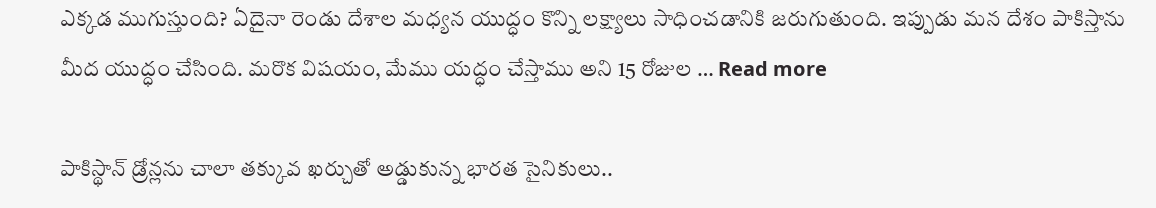ఎక్కడ ముగుస్తుంది? ఏదైనా రెండు దేశాల మధ్యన యుద్ధం కొన్ని లక్ష్యాలు సాధించడానికి జరుగుతుంది. ఇప్పుడు మన దేశం పాకిస్తాను మీద యుద్ధం చేసింది. మరొక విషయం, మేము యద్ధం చేస్తాము అని 15 రోజుల … Read more

పాకిస్థాన్ డ్రోన్ల‌ను చాలా త‌క్కువ ఖ‌ర్చుతో అడ్డుకున్న భార‌త సైనికులు..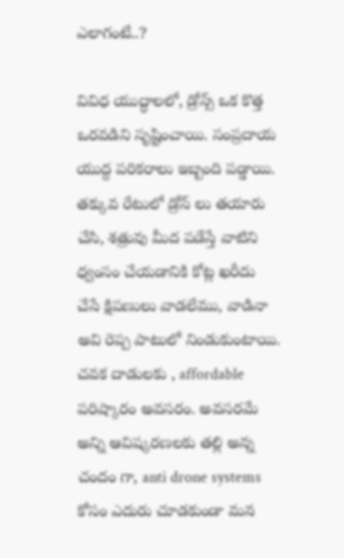ఎలాగంటే..?

వివిధ యుద్ధాలలో, డ్రోన్స్ ఒక కొత్త ఒరవడిని సృష్టించాయి. సంప్రదాయ యుద్ద పరికరాలు ఇబ్బంది పడ్డాయి. తక్కువ రేటులో డ్రోన్ లు తయారు చేసి, శత్రువు మీద పడేస్తే వాటిని ధ్వంసం చేయడానికి కోట్ల ఖరీదు చేసే క్షిపణులు వాడలేము, వాడినా అవి రెప్ప పాటులో నిండుకుంటాయి. చవక దాడులకు , affordable పరిష్కారం అవసరం. అవసరమే అన్ని ఆవిష్కరణలకు తల్లి అన్న చందం గా, anti drone systems కోసం ఎదురు చూడకుండా మన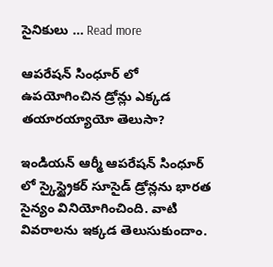సైనికులు … Read more

ఆపరేషన్ సింధూర్ లో ఉపయోగించిన డ్రోన్లు ఎక్కడ తయారయ్యాయో తెలుసా?

ఇండియన్ ఆర్మీ ఆపరేషన్ సింధూర్ లో స్కైస్ట్రైకర్ సూసైడ్ డ్రోన్లను భారత సైన్యం వినియోగించింది. వాటి వివరాలను ఇక్కడ తెలుసుకుందాం.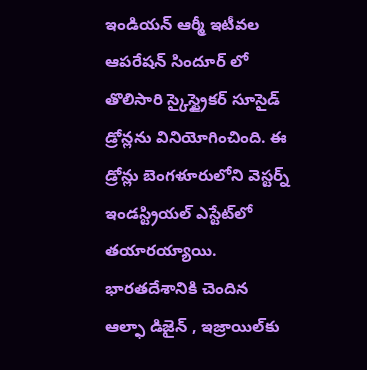ఇండియన్ ఆర్మీ ఇటీవల ఆపరేషన్ సిందూర్ లో తొలిసారి స్కైస్ట్రైకర్ సూసైడ్ డ్రోన్లను వినియోగించింది. ఈ డ్రోన్లు బెంగళూరులోని వెస్టర్న్ ఇండస్ట్రియల్ ఎస్టేట్‌లో తయారయ్యాయి. భారతదేశానికి చెందిన ఆల్ఫా డిజైన్ , ఇజ్రాయిల్‌కు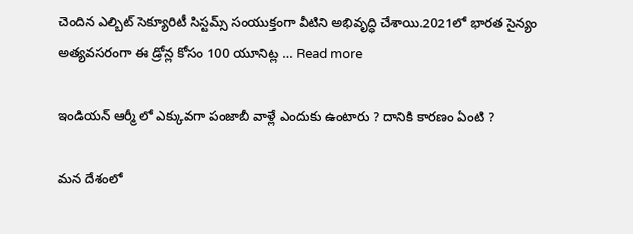చెందిన ఎల్బిట్ సెక్యూరిటీ సిస్టమ్స్ సంయుక్తంగా వీటిని అభివృద్ధి చేశాయి.2021లో భారత సైన్యం అత్యవసరంగా ఈ డ్రోన్ల కోసం 100 యూనిట్ల … Read more

ఇండియన్ ఆర్మీ లో ఎక్కువగా పంజాబీ వాళ్లే ఎందుకు ఉంటారు ? దానికి కారణం ఏంటి ?

మన దేశంలో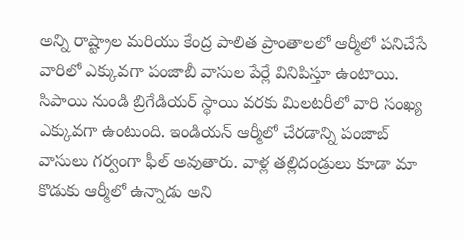అన్ని రాష్ట్రాల మరియు కేంద్ర పాలిత ప్రాంతాలలో ఆర్మీలో పనిచేసే వారిలో ఎక్కువగా పంజాబీ వాసుల పేర్లే వినిపిస్తూ ఉంటాయి. సిపాయి నుండి బ్రిగేడియర్ స్థాయి వరకు మిలటరీలో వారి సంఖ్య ఎక్కువగా ఉంటుంది. ఇండియన్ ఆర్మీలో చేరడాన్ని పంజాబ్ వాసులు గర్వంగా ఫీల్ అవుతారు. వాళ్ల తల్లిదండ్రులు కూడా మా కొడుకు ఆర్మీలో ఉన్నాడు అని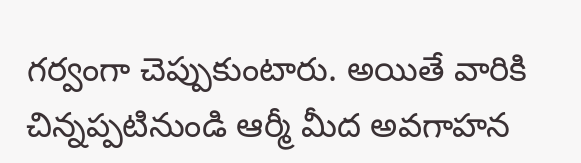గర్వంగా చెప్పుకుంటారు. అయితే వారికి చిన్నప్పటినుండి ఆర్మీ మీద అవగాహన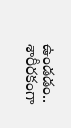ఉండడం.. శారీరకంగా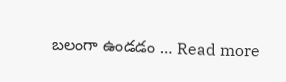బలంగా ఉండడం … Read more